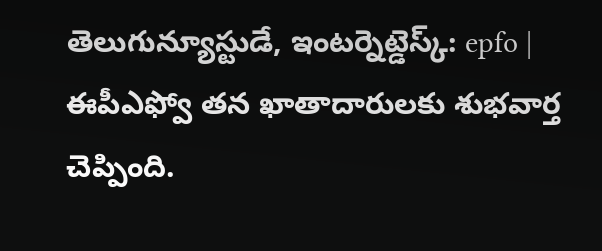తెలుగున్యూస్టుడే, ఇంటర్నెట్డెస్క్: epfo | ఈపీఎఫ్వో తన ఖాతాదారులకు శుభవార్త చెప్పింది.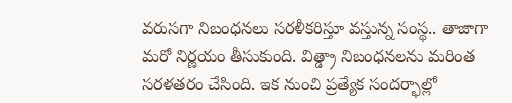వరుసగా నిబంధనలు సరళీకరిస్తూ వస్తున్న సంస్థ.. తాజాగా మరో నిర్ణయం తీసుకుంది. విత్డ్రా నిబంధనలను మరింత సరళతరం చేసింది. ఇక నుంచి ప్రత్యేక సందర్భాల్లో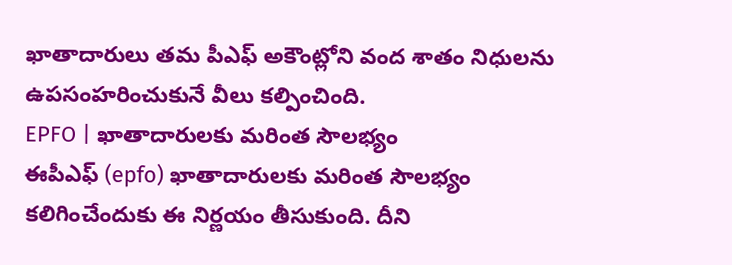ఖాతాదారులు తమ పీఎఫ్ అకౌంట్లోని వంద శాతం నిధులను ఉపసంహరించుకునే వీలు కల్పించింది.
EPFO | ఖాతాదారులకు మరింత సౌలభ్యం
ఈపీఎఫ్ (epfo) ఖాతాదారులకు మరింత సౌలభ్యం కలిగించేందుకు ఈ నిర్ణయం తీసుకుంది. దీని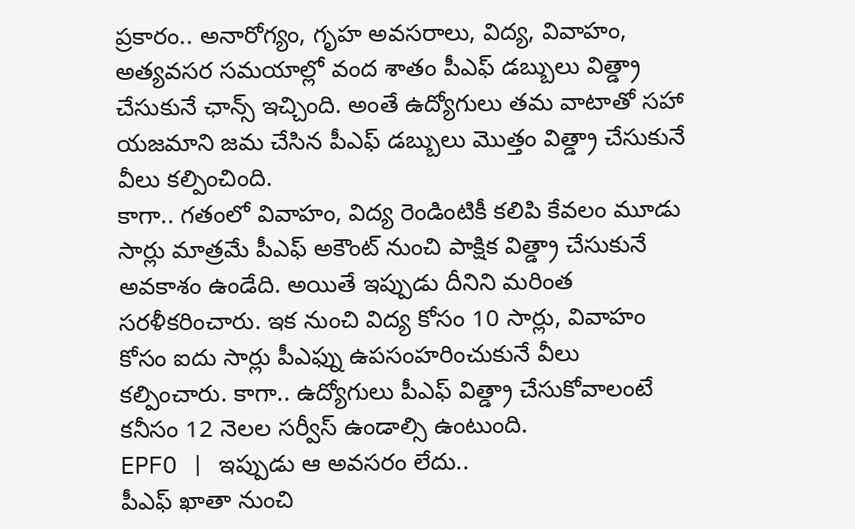ప్రకారం.. అనారోగ్యం, గృహ అవసరాలు, విద్య, వివాహం, అత్యవసర సమయాల్లో వంద శాతం పీఎఫ్ డబ్బులు విత్డ్రా చేసుకునే ఛాన్స్ ఇచ్చింది. అంతే ఉద్యోగులు తమ వాటాతో సహా యజమాని జమ చేసిన పీఎఫ్ డబ్బులు మొత్తం విత్డ్రా చేసుకునే వీలు కల్పించింది.
కాగా.. గతంలో వివాహం, విద్య రెండింటికీ కలిపి కేవలం మూడు సార్లు మాత్రమే పీఎఫ్ అకౌంట్ నుంచి పాక్షిక విత్డ్రా చేసుకునే అవకాశం ఉండేది. అయితే ఇప్పుడు దీనిని మరింత సరళీకరించారు. ఇక నుంచి విద్య కోసం 10 సార్లు, వివాహం కోసం ఐదు సార్లు పీఎఫ్ను ఉపసంహరించుకునే వీలు కల్పించారు. కాగా.. ఉద్యోగులు పీఎఫ్ విత్డ్రా చేసుకోవాలంటే కనీసం 12 నెలల సర్వీస్ ఉండాల్సి ఉంటుంది.
EPFO | ఇప్పుడు ఆ అవసరం లేదు..
పీఎఫ్ ఖాతా నుంచి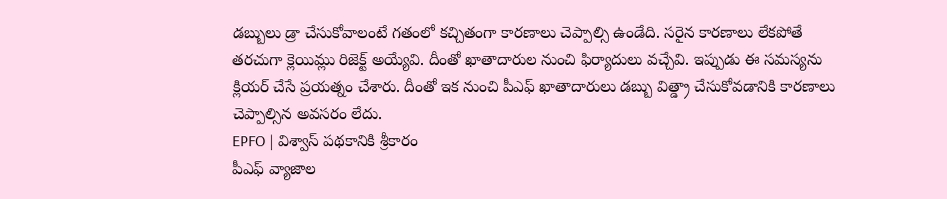డబ్బులు డ్రా చేసుకోవాలంటే గతంలో కచ్చితంగా కారణాలు చెప్పాల్సి ఉండేది. సరైన కారణాలు లేకపోతే తరచుగా క్లెయిమ్లు రిజెక్ట్ అయ్యేవి. దీంతో ఖాతాదారుల నుంచి ఫిర్యాదులు వచ్చేవి. ఇప్పుడు ఈ సమస్యను క్లియర్ చేసే ప్రయత్నం చేశారు. దీంతో ఇక నుంచి పీఎఫ్ ఖాతాదారులు డబ్బు విత్డ్రా చేసుకోవడానికి కారణాలు చెప్పాల్సిన అవసరం లేదు.
EPFO | విశ్వాస్ పథకానికి శ్రీకారం
పీఎఫ్ వ్యాజాల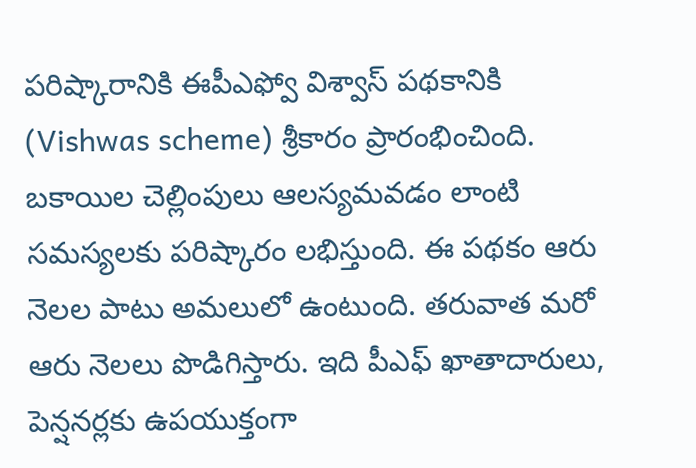పరిష్కారానికి ఈపీఎఫ్వో విశ్వాస్ పథకానికి (Vishwas scheme) శ్రీకారం ప్రారంభించింది. బకాయిల చెల్లింపులు ఆలస్యమవడం లాంటి సమస్యలకు పరిష్కారం లభిస్తుంది. ఈ పథకం ఆరు నెలల పాటు అమలులో ఉంటుంది. తరువాత మరో ఆరు నెలలు పొడిగిస్తారు. ఇది పీఎఫ్ ఖాతాదారులు, పెన్షనర్లకు ఉపయుక్తంగా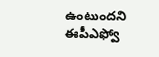ఉంటుందని ఈపీఎఫ్వో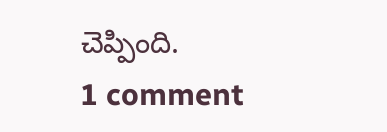చెప్పింది.
1 comment